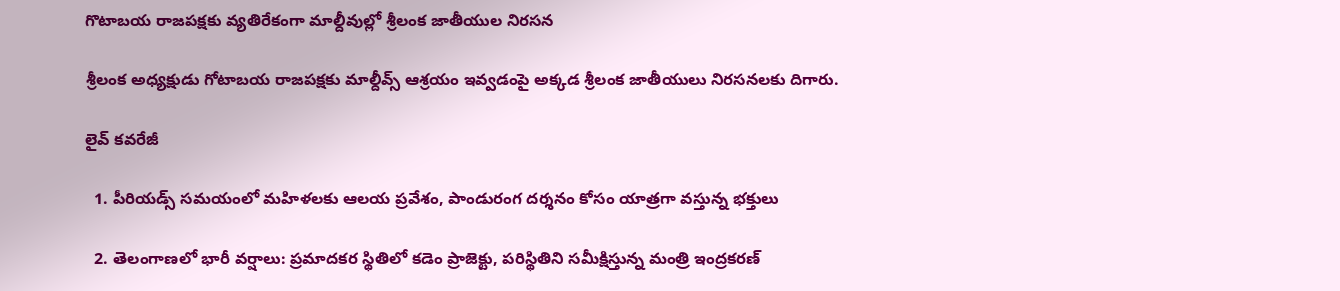గొటాబయ రాజపక్షకు వ్యతిరేకంగా మాల్దీవుల్లో శ్రీలంక జాతీయుల నిరసన

శ్రీలంక అధ్యక్షుడు గోటాబయ రాజపక్షకు మాల్దీవ్స్ ఆశ్రయం ఇవ్వడంపై అక్కడ శ్రీలంక జాతీయులు నిరసనలకు దిగారు.

లైవ్ కవరేజీ

  1. పీరియడ్స్ సమయంలో మహిళలకు ఆలయ ప్రవేశం, పాండురంగ దర్శనం కోసం యాత్రగా వస్తున్న భక్తులు

  2. తెలంగాణలో భారీ వర్షాలు: ప్రమాదకర స్థితిలో కడెం ప్రాజెక్టు, పరిస్థితిని సమీక్షిస్తున్న మంత్రి ఇంద్రకరణ్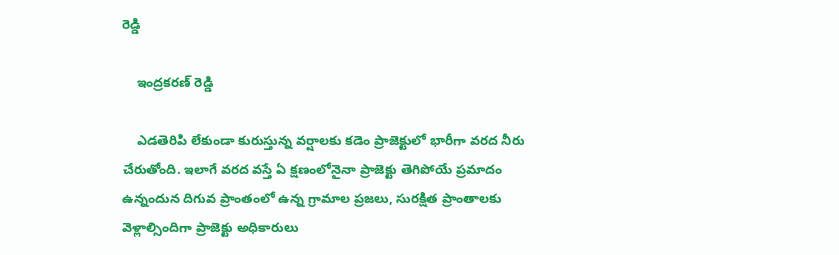రెడ్డి

    ఇంద్రకరణ్ రెడ్డి

    ఎడతెరిపి లేకుండా కురుస్తున్న వర్షాలకు కడెం ప్రాజెక్టులో భారీగా వరద నీరు చేరుతోంది. ఇలాగే వరద వస్తే ఏ క్షణంలోనైనా ప్రాజెక్టు తెగిపోయే ప్రమాదం ఉన్నందున దిగువ ప్రాంతంలో ఉన్న గ్రామాల ప్రజలు, సురక్షిత ప్రాంతాలకు వెళ్లాల్సిందిగా ప్రాజెక్టు అధికారులు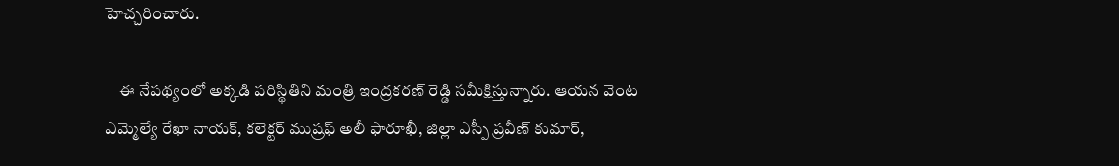హెచ్చరించారు.

    ఈ నేపథ్యంలో అక్కడి పరిస్థితిని మంత్రి ఇంద్రకరణ్ రెడ్డి సమీక్షిస్తున్నారు. ఆయన వెంట ఎమ్మెల్యే రేఖా నాయక్, కలెక్టర్ ముష్రఫ్ అలీ ఫారూఖీ, జిల్లా ఎస్పీ ప్రవీణ్ కుమార్,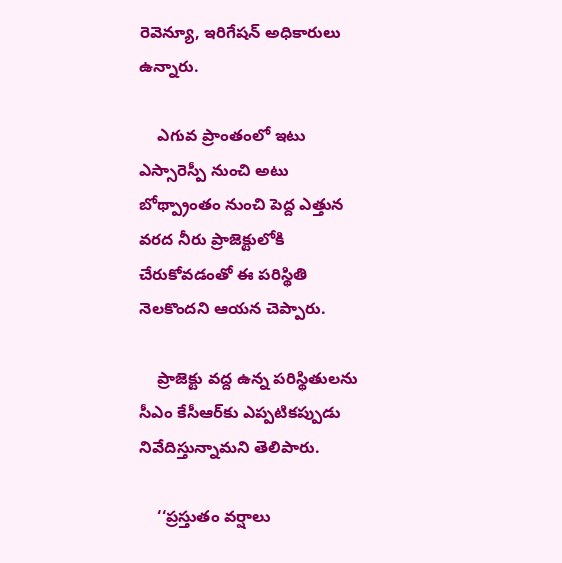రెవెన్యూ, ఇరిగేషన్ అధికారులు ఉన్నారు.

    ఎగువ ప్రాంతంలో ఇటు ఎస్సారెస్పీ నుంచి అటు బోథ్ప్రాంతం నుంచి పెద్ద ఎత్తున వరద నీరు ప్రాజెక్టులోకి చేరుకోవడంతో ఈ పరిస్థితి నెలకొందని ఆయన చెప్పారు.

    ప్రాజెక్టు వద్ద ఉన్న పరిస్థితులను సీఎం కేసీఆర్‌కు ఎప్పటికప్పుడు నివేదిస్తున్నామని తెలిపారు.

    ‘‘ప్రస్తుతం వర్షాలు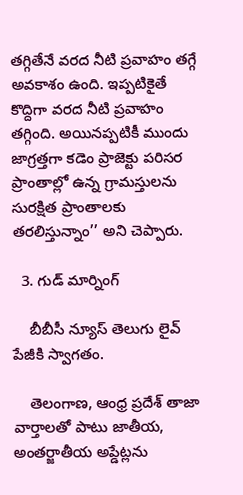తగ్గితేనే వరద నీటి ప్రవాహం తగ్గే అవకాశం ఉంది. ఇప్పటికైతే కొద్దిగా వరద నీటి ప్రవాహం తగ్గింది. అయినప్పటికీ ముందు జాగ్రత్తగా కడెం ప్రాజెక్టు పరిసర ప్రాంతాల్లో ఉన్న గ్రామస్తులను సురక్షిత ప్రాంతాలకు తరలిస్తున్నాం’’ అని చెప్పారు.

  3. గుడ్ మార్నింగ్

    బీబీసీ న్యూస్ తెలుగు లైవ్ పేజీకి స్వాగతం.

    తెలంగాణ, ఆంధ్ర ప్రదేశ్ తాజా వార్తాలతో పాటు జాతీయ, అంతర్జాతీయ అప్డేట్లను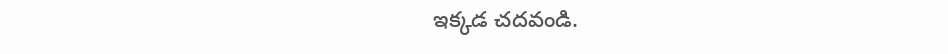ఇక్కడ చదవండి.